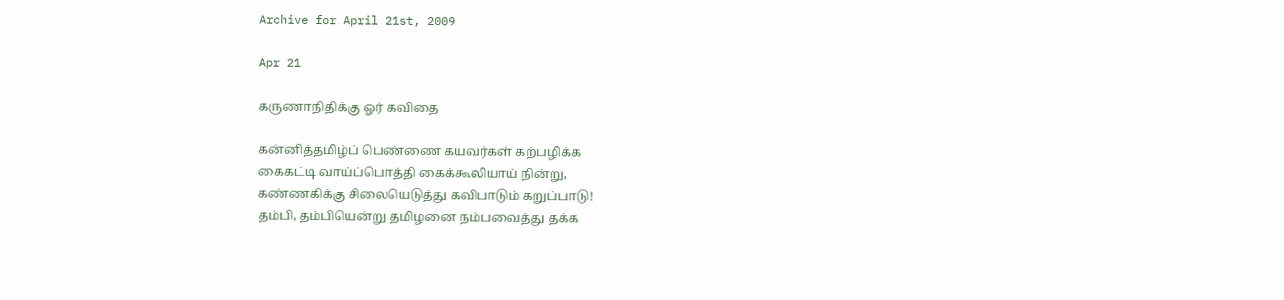Archive for April 21st, 2009

Apr 21

கருணாநிதிக்கு ஓர் கவிதை

கன்னித்தமிழ்ப் பெண்ணை கயவர்கள் கற்பழிக்க
கைகட்டி வாய்ப்பொத்தி கைக்கூலியாய் நின்று,
கண்ணகிக்கு சிலையெடுத்து கவிபாடும் கறுப்பாடு!
தம்பி, தம்பியென்று தமிழனை நம்பவைத்து தக்க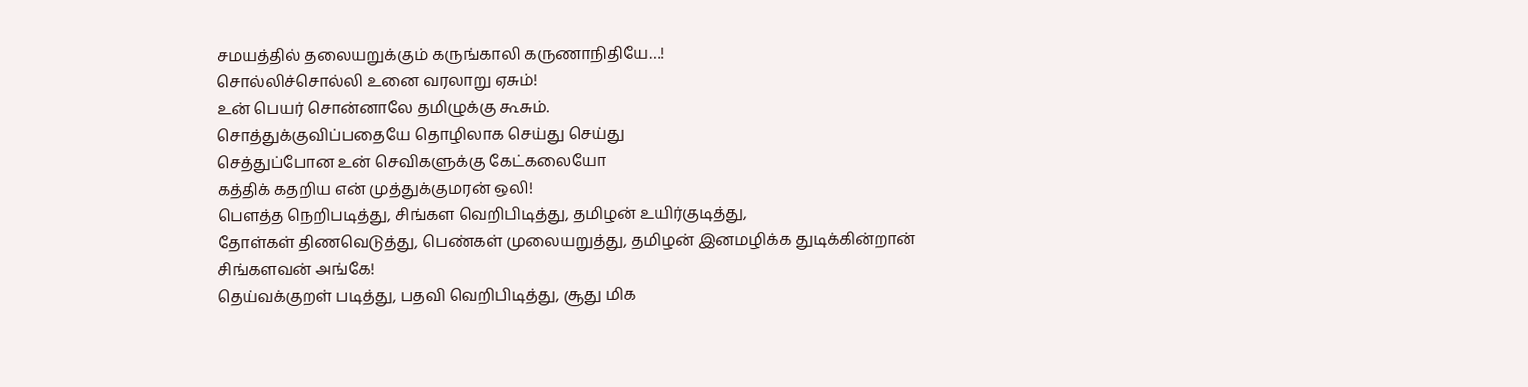சமயத்தில் தலையறுக்கும் கருங்காலி கருணாநிதியே…!
சொல்லிச்சொல்லி உனை வரலாறு ஏசும்!
உன் பெயர் சொன்னாலே தமிழுக்கு கூசும்.
சொத்துக்குவிப்பதையே தொழிலாக செய்து செய்து
செத்துப்போன உன் செவிகளுக்கு கேட்கலையோ
கத்திக் கதறிய என் முத்துக்குமரன் ஒலி!
பௌத்த நெறிபடித்து, சிங்கள வெறிபிடித்து, தமிழன் உயிர்குடித்து,
தோள்கள் திணவெடுத்து, பெண்கள் முலையறுத்து, தமிழன் இனமழிக்க துடிக்கின்றான் சிங்களவன் அங்கே!
தெய்வக்குறள் படித்து, பதவி வெறிபிடித்து, சூது மிக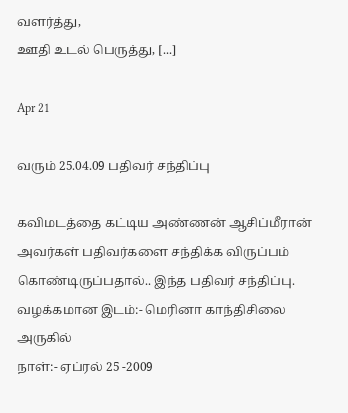வளர்த்து,
ஊதி உடல் பெருத்து, [...]

Apr 21

வரும் 25.04.09 பதிவர் சந்திப்பு

கவிமடத்தை கட்டிய அண்ணன் ஆசிப்மீரான் அவர்கள் பதிவர்களை சந்திக்க விருப்பம் கொண்டிருப்பதால்.. இந்த பதிவர் சந்திப்பு.
வழக்கமான இடம்:- மெரினா காந்திசிலை அருகில்
நாள்:- ஏப்ரல் 25 -2009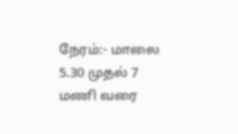நேரம்:- மாலை 5.30 முதல் 7 மணி வரை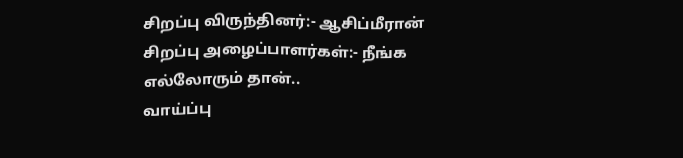சிறப்பு விருந்தினர்:- ஆசிப்மீரான்
சிறப்பு அழைப்பாளர்கள்:- நீங்க எல்லோரும் தான்..
வாய்ப்பு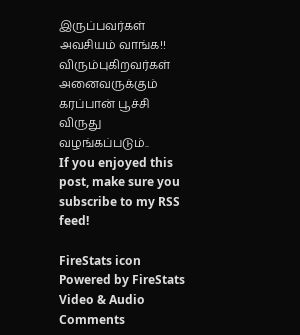இருப்பவர்கள் அவசியம் வாங்க!!
விரும்புகிறவர்கள் அனைவருக்கும் கரப்பான் பூச்சி விருது வழங்கப்படும்..
If you enjoyed this post, make sure you subscribe to my RSS feed!

FireStats icon Powered by FireStats
Video & Audio Comments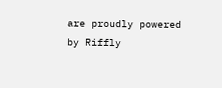are proudly powered by Riffly